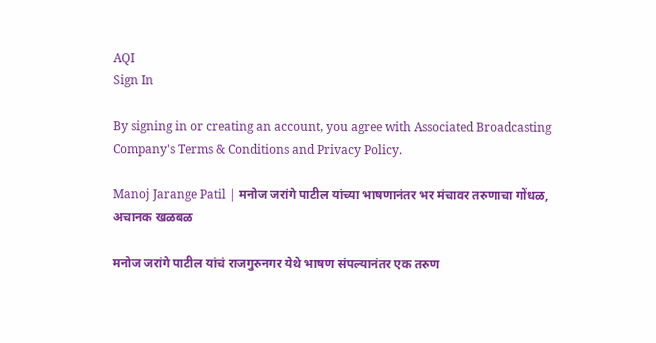AQI
Sign In

By signing in or creating an account, you agree with Associated Broadcasting Company's Terms & Conditions and Privacy Policy.

Manoj Jarange Patil | मनोज जरांगे पाटील यांच्या भाषणानंतर भर मंचावर तरुणाचा गोंधळ, अचानक खळबळ

मनोज जरांगे पाटील यांचं राजगुरुनगर येथे भाषण संपल्यानंतर एक तरुण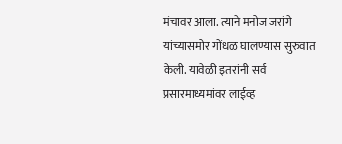मंचावर आला. त्याने मनोज जरांगे यांच्यासमोर गोंधळ घालण्यास सुरुवात केली. यावेळी इतरांनी सर्व प्रसारमाध्यमांवर लाईव्ह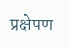प्रक्षेपण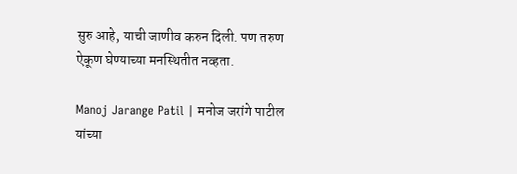सुरु आहे, याची जाणीव करुन दिली. पण तरुण ऐकूण घेण्याच्या मनस्थितीत नव्हता.

Manoj Jarange Patil | मनोज जरांगे पाटील यांच्या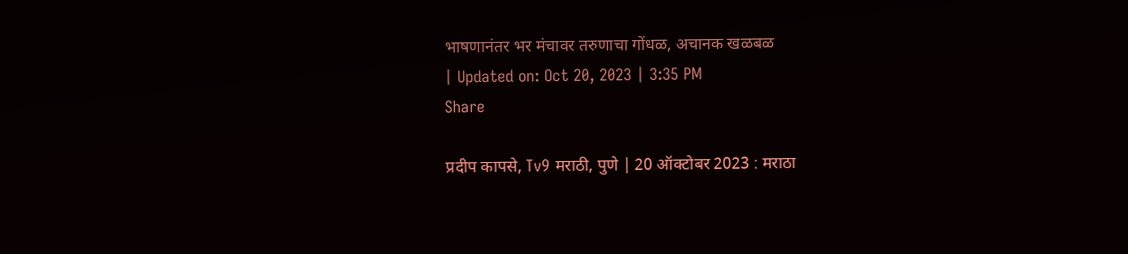भाषणानंतर भर मंचावर तरुणाचा गोंधळ, अचानक खळबळ
| Updated on: Oct 20, 2023 | 3:35 PM
Share

प्रदीप कापसे, Tv9 मराठी, पुणे | 20 ऑक्टोबर 2023 : मराठा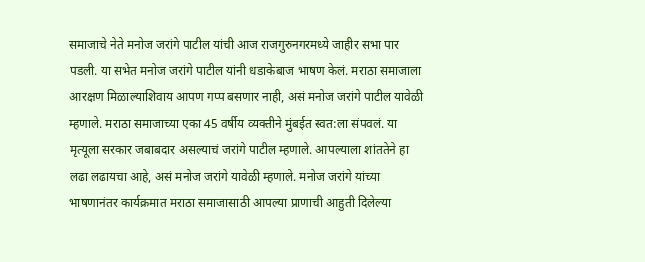समाजाचे नेते मनोज जरांगे पाटील यांची आज राजगुरुनगरमध्ये जाहीर सभा पार पडली. या सभेत मनोज जरांगे पाटील यांनी धडाकेबाज भाषण केलं. मराठा समाजाला आरक्षण मिळाल्याशिवाय आपण गप्प बसणार नाही, असं मनोज जरांगे पाटील यावेळी म्हणाले. मराठा समाजाच्या एका 45 वर्षीय व्यक्तीने मुंबईत स्वत:ला संपवलं. या मृत्यूला सरकार जबाबदार असल्याचं जरांगे पाटील म्हणाले. आपल्याला शांततेने हा लढा लढायचा आहे, असं मनोज जरांगे यावेळी म्हणाले. मनोज जरांगे यांच्या भाषणानंतर कार्यक्रमात मराठा समाजासाठी आपल्या प्राणाची आहुती दिलेल्या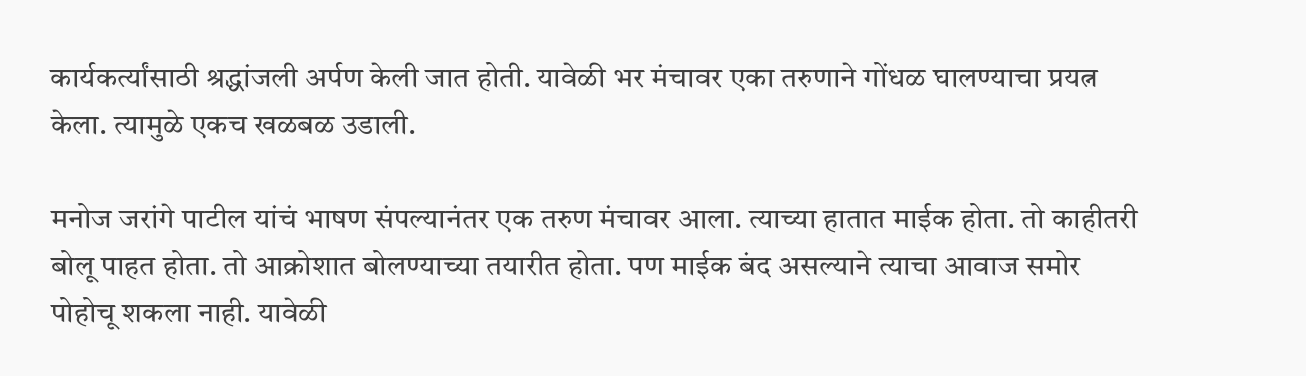कार्यकर्त्यांसाठी श्रद्धांजली अर्पण केली जात होती. यावेळी भर मंचावर एका तरुणाने गोंधळ घालण्याचा प्रयत्न केला. त्यामुळे एकच खळबळ उडाली.

मनोज जरांगे पाटील यांचं भाषण संपल्यानंतर एक तरुण मंचावर आला. त्याच्या हातात माईक होता. तो काहीतरी बोलू पाहत होता. तो आक्रोशात बोलण्याच्या तयारीत होता. पण माईक बंद असल्याने त्याचा आवाज समोर पोहोचू शकला नाही. यावेळी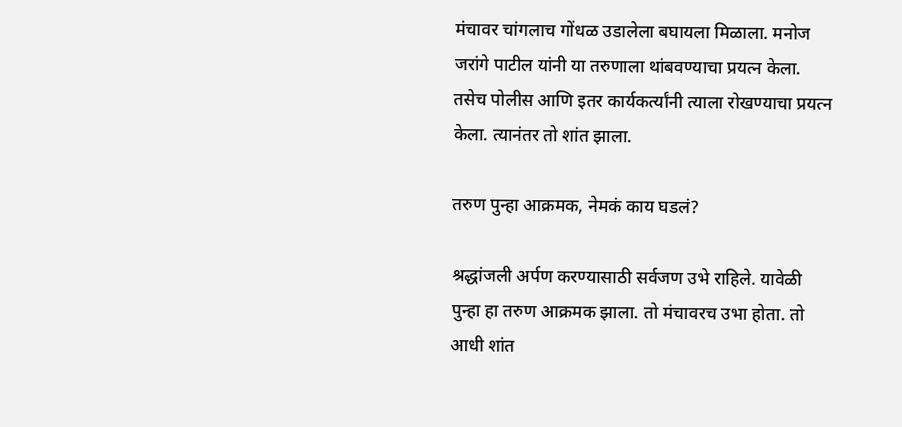मंचावर चांगलाच गोंधळ उडालेला बघायला मिळाला. मनोज जरांगे पाटील यांनी या तरुणाला थांबवण्याचा प्रयत्न केला. तसेच पोलीस आणि इतर कार्यकर्त्यांनी त्याला रोखण्याचा प्रयत्न केला. त्यानंतर तो शांत झाला.

तरुण पुन्हा आक्रमक, नेमकं काय घडलं?

श्रद्धांजली अर्पण करण्यासाठी सर्वजण उभे राहिले. यावेळी पुन्हा हा तरुण आक्रमक झाला. तो मंचावरच उभा होता. तो आधी शांत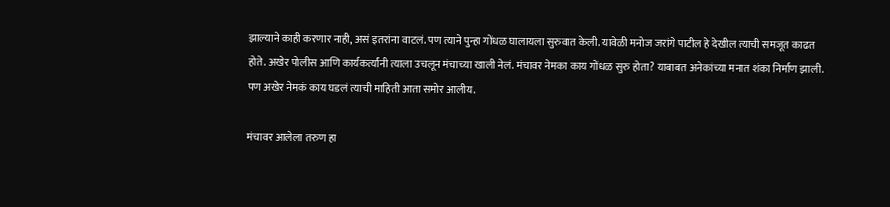झाल्याने काही करणार नाही, असं इतरांना वाटलं. पण त्याने पुन्हा गोंधळ घालायला सुरुवात केली. यावेळी मनोज जरांगे पाटील हे देखील त्याची समजूत काढत होते. अखेर पोलीस आणि कार्यकर्त्यांनी त्याला उचलून मंचाच्या खाली नेलं. मंचावर नेमका काय गोंधळ सुरु होता? याबाबत अनेकांच्या मनात शंका निर्माण झाली. पण अखेर नेमकं काय घडलं त्याची माहिती आता समोर आलीय.

मंचावर आलेला तरुण हा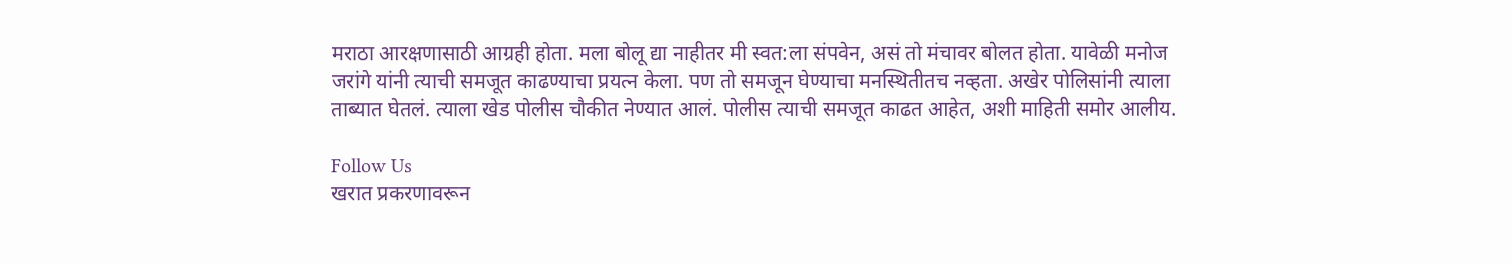मराठा आरक्षणासाठी आग्रही होता. मला बोलू द्या नाहीतर मी स्वत:ला संपवेन, असं तो मंचावर बोलत होता. यावेळी मनोज जरांगे यांनी त्याची समजूत काढण्याचा प्रयत्न केला. पण तो समजून घेण्याचा मनस्थितीतच नव्हता. अखेर पोलिसांनी त्याला ताब्यात घेतलं. त्याला खेड पोलीस चौकीत नेण्यात आलं. पोलीस त्याची समजूत काढत आहेत, अशी माहिती समोर आलीय.

Follow Us
खरात प्रकरणावरून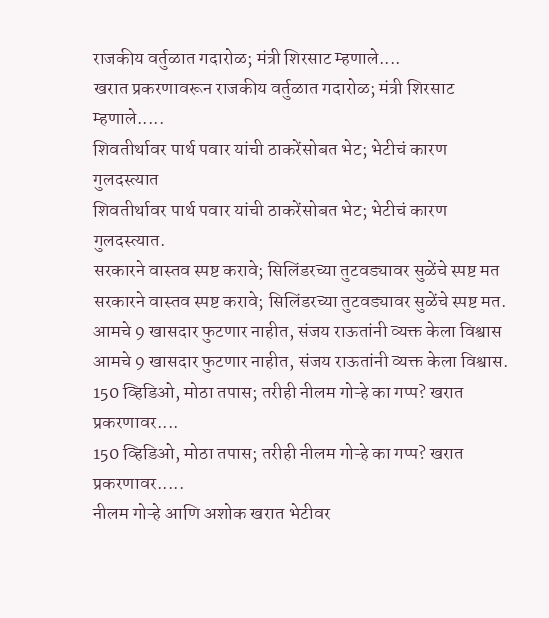राजकीय वर्तुळात गदारोळ; मंत्री शिरसाट म्हणाले....
खरात प्रकरणावरून राजकीय वर्तुळात गदारोळ; मंत्री शिरसाट म्हणाले.....
शिवतीर्थावर पार्थ पवार यांची ठाकरेंसोबत भेट; भेटीचं कारण गुलदस्त्यात
शिवतीर्थावर पार्थ पवार यांची ठाकरेंसोबत भेट; भेटीचं कारण गुलदस्त्यात.
सरकारने वास्तव स्पष्ट करावे; सिलिंडरच्या तुटवड्यावर सुळेंचे स्पष्ट मत
सरकारने वास्तव स्पष्ट करावे; सिलिंडरच्या तुटवड्यावर सुळेंचे स्पष्ट मत.
आमचे 9 खासदार फुटणार नाहीत, संजय राऊतांनी व्यक्त केला विश्वास
आमचे 9 खासदार फुटणार नाहीत, संजय राऊतांनी व्यक्त केला विश्वास.
150 व्हिडिओ, मोठा तपास; तरीही नीलम गोऱ्हे का गप्प? खरात प्रकरणावर....
150 व्हिडिओ, मोठा तपास; तरीही नीलम गोऱ्हे का गप्प? खरात प्रकरणावर.....
नीलम गोऱ्हे आणि अशोक खरात भेटीवर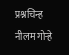प्रश्नचिन्ह
नीलम गोऱ्हे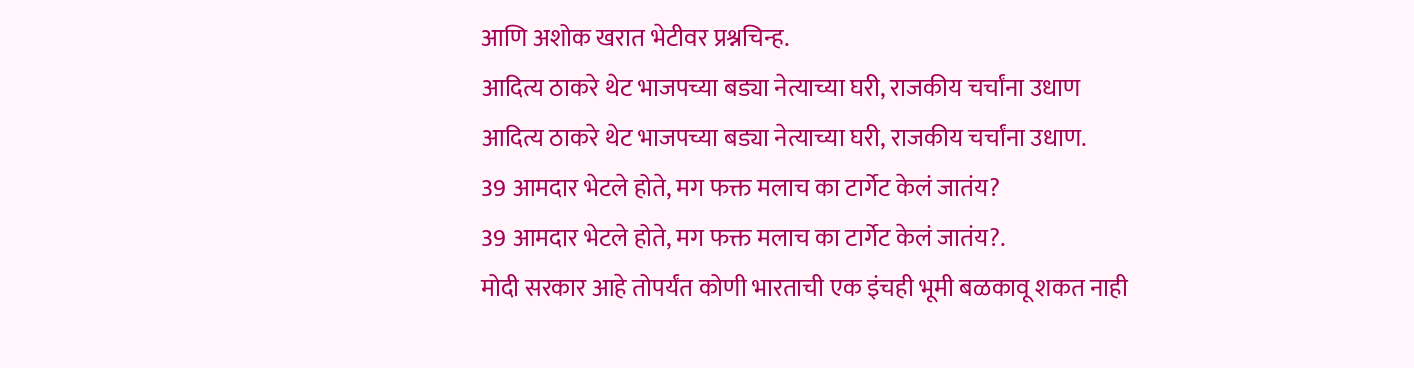आणि अशोक खरात भेटीवर प्रश्नचिन्ह.
आदित्य ठाकरे थेट भाजपच्या बड्या नेत्याच्या घरी, राजकीय चर्चांना उधाण
आदित्य ठाकरे थेट भाजपच्या बड्या नेत्याच्या घरी, राजकीय चर्चांना उधाण.
39 आमदार भेटले होते, मग फक्त मलाच का टार्गेट केलं जातंय?
39 आमदार भेटले होते, मग फक्त मलाच का टार्गेट केलं जातंय?.
मोदी सरकार आहे तोपर्यंत कोणी भारताची एक इंचही भूमी बळकावू शकत नाही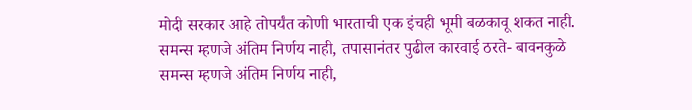मोदी सरकार आहे तोपर्यंत कोणी भारताची एक इंचही भूमी बळकावू शकत नाही.
समन्स म्हणजे अंतिम निर्णय नाही, तपासानंतर पुढील कारवाई ठरते- बावनकुळे
समन्स म्हणजे अंतिम निर्णय नाही,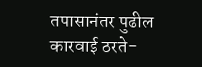तपासानंतर पुढील कारवाई ठरते-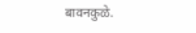बावनकुळे.